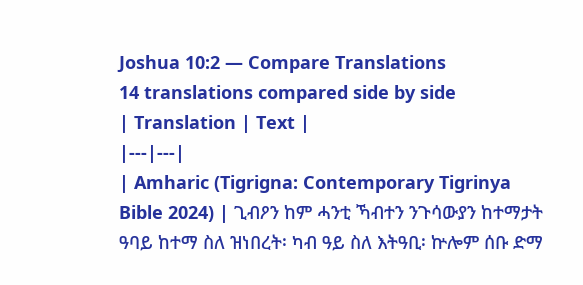Joshua 10:2 — Compare Translations
14 translations compared side by side
| Translation | Text |
|---|---|
| Amharic (Tigrigna: Contemporary Tigrinya Bible 2024) | ጊብዖን ከም ሓንቲ ኻብተን ንጉሳውያን ከተማታት ዓባይ ከተማ ስለ ዝነበረት፡ ካብ ዓይ ስለ እትዓቢ፡ ኵሎም ሰቡ ድማ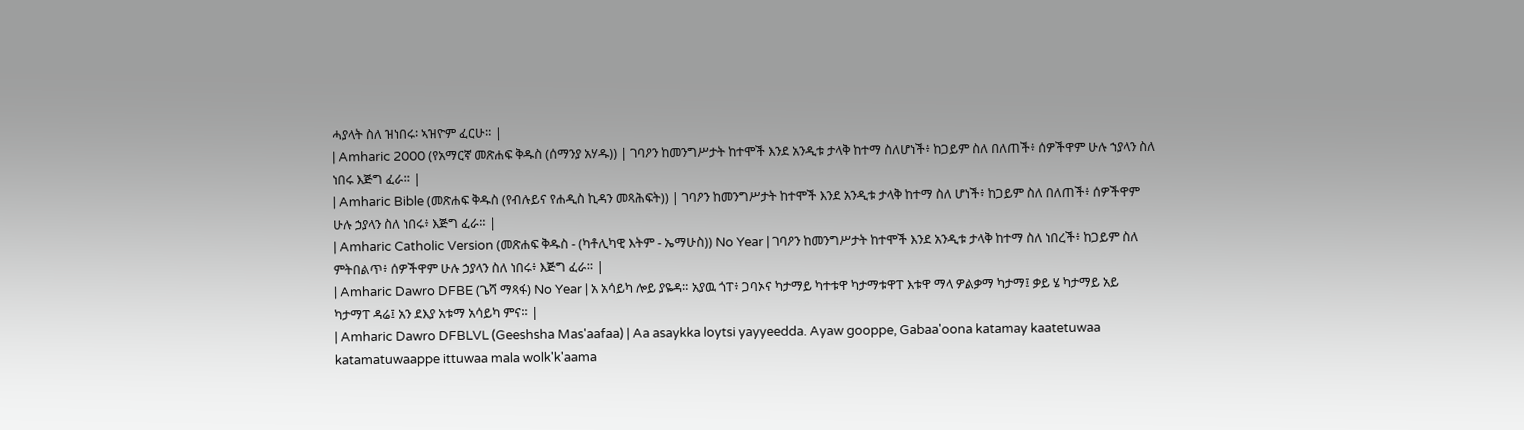ሓያላት ስለ ዝነበሩ፡ ኣዝዮም ፈርሁ። |
| Amharic 2000 (የአማርኛ መጽሐፍ ቅዱስ (ሰማንያ አሃዱ)) | ገባዖን ከመንግሥታት ከተሞች እንደ አንዲቱ ታላቅ ከተማ ስለሆነች፥ ከጋይም ስለ በለጠች፥ ሰዎችዋም ሁሉ ኀያላን ስለ ነበሩ እጅግ ፈራ። |
| Amharic Bible (መጽሐፍ ቅዱስ (የብሉይና የሐዲስ ኪዳን መጻሕፍት)) | ገባዖን ከመንግሥታት ከተሞች እንደ አንዲቱ ታላቅ ከተማ ስለ ሆነች፥ ከጋይም ስለ በለጠች፥ ሰዎችዋም ሁሉ ኃያላን ስለ ነበሩ፥ እጅግ ፈራ። |
| Amharic Catholic Version (መጽሐፍ ቅዱስ - (ካቶሊካዊ እትም - ኤማሁስ)) No Year | ገባዖን ከመንግሥታት ከተሞች እንደ አንዲቱ ታላቅ ከተማ ስለ ነበረች፥ ከጋይም ስለ ምትበልጥ፥ ሰዎችዋም ሁሉ ኃያላን ስለ ነበሩ፥ እጅግ ፈራ። |
| Amharic Dawro DFBE (ጌሻ ማጻፋ) No Year | አ አሳይካ ሎይ ያዬዳ። አያዉ ጎፐ፥ ጋባኦና ካታማይ ካተቱዋ ካታማቱዋፐ እቱዋ ማላ ዎልቃማ ካታማ፤ ቃይ ሄ ካታማይ አይ ካታማፐ ዳሬ፤ አን ደእያ አቱማ አሳይካ ምና። |
| Amharic Dawro DFBLVL (Geeshsha Mas'aafaa) | Aa asaykka loytsi yayyeedda. Ayaw gooppe, Gabaa'oona katamay kaatetuwaa katamatuwaappe ittuwaa mala wolk'k'aama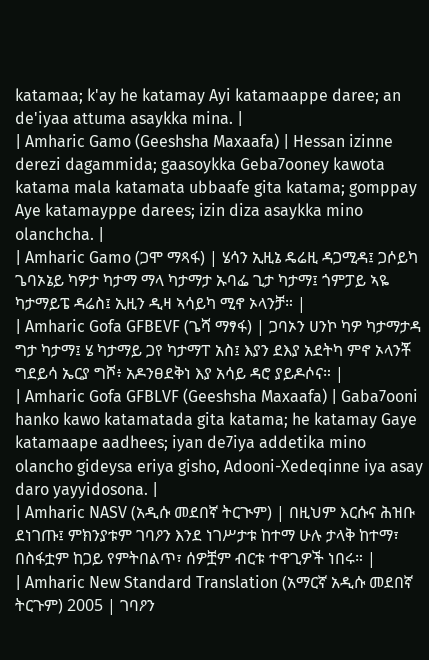katamaa; k'ay he katamay Ayi katamaappe daree; an de'iyaa attuma asaykka mina. |
| Amharic Gamo (Geeshsha Maxaafa) | Hessan izinne derezi dagammida; gaasoykka Geba7ooney kawota katama mala katamata ubbaafe gita katama; gomppay Aye katamayppe darees; izin diza asaykka mino olanchcha. |
| Amharic Gamo (ጋሞ ማጻፋ) | ሄሳን ኢዚኔ ዴሬዚ ዳጋሚዳ፤ ጋሶይካ ጌባኦኔይ ካዎታ ካታማ ማላ ካታማታ ኡባፌ ጊታ ካታማ፤ ጎምፓይ ኣዬ ካታማይፔ ዳሬስ፤ ኢዚን ዲዛ ኣሳይካ ሚኖ ኦላንቻ። |
| Amharic Gofa GFBEVF (ጌሻ ማፃፋ) | ጋባኦን ሀንኮ ካዎ ካታማታዳ ግታ ካታማ፤ ሄ ካታማይ ጋየ ካታማፐ አስ፤ እያን ደእያ አደትካ ምኖ ኦላንቾ ግደይሳ ኤርያ ግሾ፥ አዶንፀደቅነ እያ አሳይ ዳሮ ያይዶሶና። |
| Amharic Gofa GFBLVF (Geeshsha Maxaafa) | Gaba7ooni hanko kawo katamatada gita katama; he katamay Gaye katamaape aadhees; iyan de7iya addetika mino olancho gideysa eriya gisho, Adooni-Xedeqinne iya asay daro yayyidosona. |
| Amharic NASV (አዲሱ መደበኛ ትርጒም) | በዚህም እርሱና ሕዝቡ ደነገጡ፤ ምክንያቱም ገባዖን እንደ ነገሥታቱ ከተማ ሁሉ ታላቅ ከተማ፣ በስፋቷም ከጋይ የምትበልጥ፣ ሰዎቿም ብርቱ ተዋጊዎች ነበሩ። |
| Amharic New Standard Translation (አማርኛ አዲሱ መደበኛ ትርጉም) 2005 | ገባዖን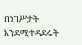በነገሥታት እንደሚተዳደሩት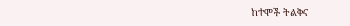ከተሞች ትልቅና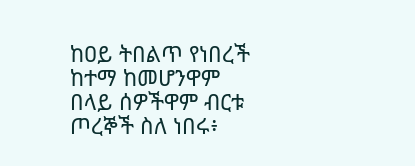ከዐይ ትበልጥ የነበረች ከተማ ከመሆንዋም በላይ ሰዎችዋም ብርቱ ጦረኞች ስለ ነበሩ፥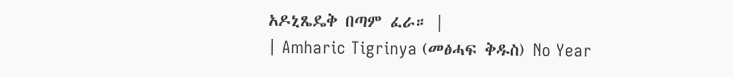አዶኒጼዴቅ በጣም ፈራ። |
| Amharic Tigrinya (መፅሓፍ ቅዱስ) No Year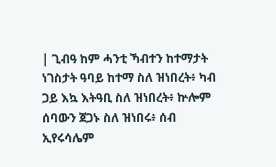| ጊብዓ ከም ሓንቲ ኻብተን ከተማታት ነገስታት ዓባይ ከተማ ስለ ዝነበረት፥ ካብ ጋይ እኳ እትዓቢ ስለ ዝነበረት፥ ኵሎም ሰባውን ጀጋኑ ስለ ዝነበሩ፥ ሰብ ኢየሩሳሌም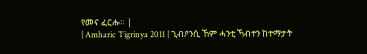የመና ፈርሑ። |
| Amharic Tigrinya 2011 | ጊብዖንሲ ኸም ሓንቲ ኻብተን ከተማታት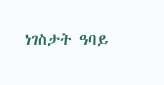ነገስታት ዓባይ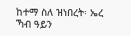ከተማ ስለ ዝነበረት፡ ኤረ ኻብ ዓይን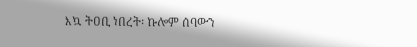እኳ ትዐቢ ነበረት፡ ኩሎም ሰባውን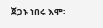ጀጋኑ ነበሩ እሞ፡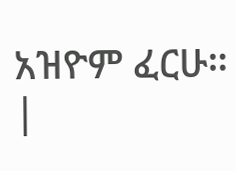አዝዮም ፈርሁ። |